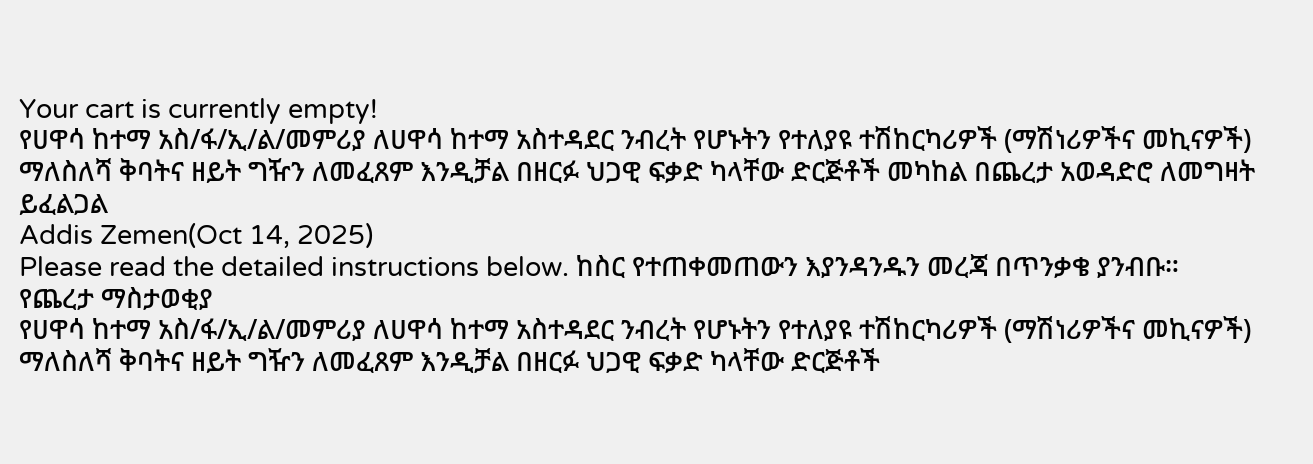Your cart is currently empty!
የሀዋሳ ከተማ አስ/ፋ/ኢ/ል/መምሪያ ለሀዋሳ ከተማ አስተዳደር ንብረት የሆኑትን የተለያዩ ተሽከርካሪዎች (ማሽነሪዎችና መኪናዎች) ማለስለሻ ቅባትና ዘይት ግዥን ለመፈጸም እንዲቻል በዘርፉ ህጋዊ ፍቃድ ካላቸው ድርጅቶች መካከል በጨረታ አወዳድሮ ለመግዛት ይፈልጋል
Addis Zemen(Oct 14, 2025)
Please read the detailed instructions below. ከስር የተጠቀመጠውን እያንዳንዱን መረጃ በጥንቃቄ ያንብቡ።
የጨረታ ማስታወቂያ
የሀዋሳ ከተማ አስ/ፋ/ኢ/ል/መምሪያ ለሀዋሳ ከተማ አስተዳደር ንብረት የሆኑትን የተለያዩ ተሽከርካሪዎች (ማሽነሪዎችና መኪናዎች) ማለስለሻ ቅባትና ዘይት ግዥን ለመፈጸም እንዲቻል በዘርፉ ህጋዊ ፍቃድ ካላቸው ድርጅቶች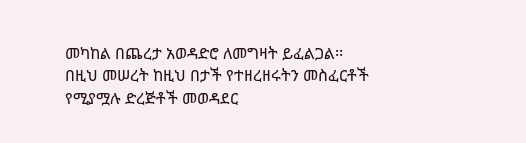መካከል በጨረታ አወዳድሮ ለመግዛት ይፈልጋል፡፡
በዚህ መሠረት ከዚህ በታች የተዘረዘሩትን መስፈርቶች የሚያሟሉ ድረጅቶች መወዳደር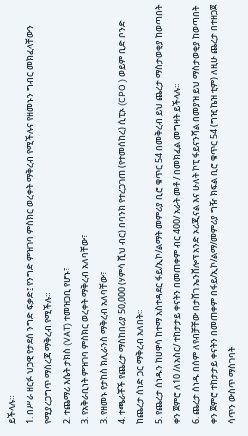ይችላሉ።
1. በሥራ ዘርፉ ህጋዊ የታደሰ ንግድ ፍቃድ፤ የንግድ ምዝገባ ምስክር ወረቀት ማቅረብ የሚችሉና የዘመኑን ግብር መክፈላቸውን የሚያረጋግጥ ማስረጃ ማቅረብ የሚችሉ።
2. ተጨማሪ እሴት ታክስ (VAT) ተመዝጋቢ የሆኑ፣
3. የአቅራቢነት ምዝገባ ምስክር ወረቀት ማቅረብ አለባቸው፣
3. የዘመኑ የታከስ ክሊራንስ ማቅረብ አለባቸው፣
4. ተጫራቾች የጨረታ ማስከበሪያ 50,000 (ሃምሳ ሺህ ብር) በባንክ የተረጋገጠ (የተመሰከረ) ሲፒኦ (CPO ) ወይም ቢድ ቦንድ ከጨረታ ሰነድ ጋር ማቅረብ አለበት፡፡
5. የጨረታ ሰነዱን ከሀዋሳ ከተማ አስተዳደር ፋይ/ኢኮ/ልማት መምሪያ ቢሮ ቁጥር 54 በመቅረብ ይህ ጨረታ ማስታወቂያ ከወጣበት ቀን ጀምሮ ለ10 /ለአስር/ ተከታታይ ቀናትን በመጠቀም ብር 400/ አራት መቶ / በመክፈል መግዛት ይችላሉ፡፡
6. ጨረታ ሰነዱ በሰም ለየብቻቸው በታሸገ ኤንቨሎፕ አንድ ኦሪጂናል እና ሁለት ኮፒ ፋይናንሻል በመያዝ ይህ ማስታወቂያ ከወጣበት ቀን ጀምሮ ተከታታይ ቀናትን በመጠቀም በፋይ/ኢኮ/ልማ/መምሪያ ግዥ ክፍል ቢሮ ቁጥር 54 (ግዢ ኬዝ ቲም) ለዚሁ ጨረታ በተዘጋጀ ሳጥን ውስጥ ማስገባት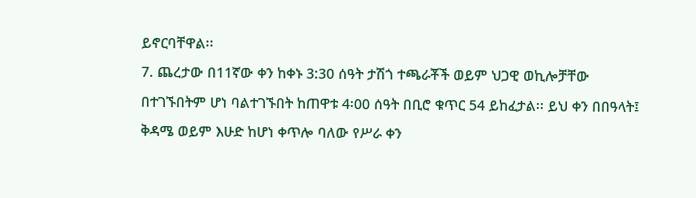ይኖርባቸዋል፡፡
7. ጨረታው በ11ኛው ቀን ከቀኑ 3:30 ሰዓት ታሽጎ ተጫራቾች ወይም ህጋዊ ወኪሎቻቸው በተገኙበትም ሆነ ባልተገኙበት ከጠዋቱ 4፡00 ሰዓት በቢሮ ቁጥር 54 ይከፈታል፡፡ ይህ ቀን በበዓላት፤ ቅዳሜ ወይም እሁድ ከሆነ ቀጥሎ ባለው የሥራ ቀን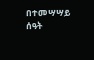በተመሣሣይ ሰዓት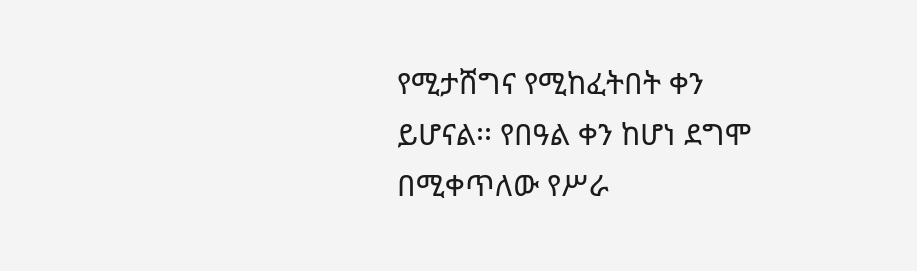የሚታሸግና የሚከፈትበት ቀን ይሆናል፡፡ የበዓል ቀን ከሆነ ደግሞ በሚቀጥለው የሥራ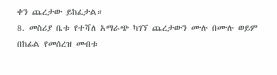ቀን ጨረታው ይከፈታል።
8. መስሪያ ቤቱ የተሻለ አማራጭ ካገኘ ጨረታውን ሙሉ በሙሉ ወይም በከፊል የመሰረዝ መብቱ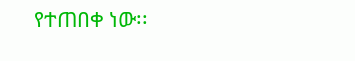የተጠበቀ ነው፡፡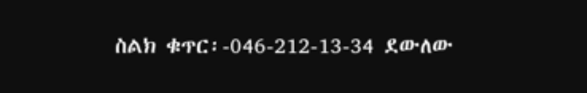ስልክ ቁጥር፡-046-212-13-34 ደውለው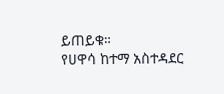ይጠይቁ።
የሀዋሳ ከተማ አስተዳደር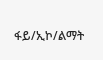ፋይ/ኢኮ/ልማት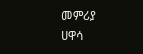መምሪያ
ሀዋሳ